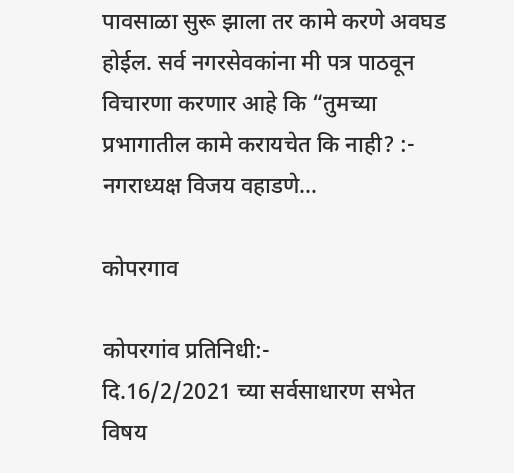पावसाळा सुरू झाला तर कामे करणे अवघड होईल. सर्व नगरसेवकांना मी पत्र पाठवून विचारणा करणार आहे कि “तुमच्या प्रभागातील कामे करायचेत कि नाही? :- नगराध्यक्ष विजय वहाडणे…

कोपरगाव

कोपरगांव प्रतिनिधी:-
दि.16/2/2021 च्या सर्वसाधारण सभेत विषय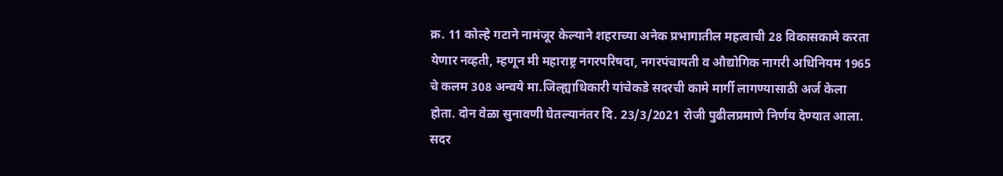क्र. 11 कोल्हे गटाने नामंजूर केल्याने शहराच्या अनेक प्रभागातील महत्वाची 28 विकासकामे करता येणार नव्हती, म्हणून मी महाराष्ट्र नगरपरिषदा, नगरपंचायती व औद्योगिक नागरी अधिनियम 1965 चे कलम 308 अन्वये मा.जिल्ह्याधिकारी यांचेकडे सदरची कामे मार्गी लागण्यासाठी अर्ज केला होता. दोन वेळा सुनावणी घेतल्यानंतर दि. 23/3/2021 रोजी पुढीलप्रमाणे निर्णय देण्यात आला. सदर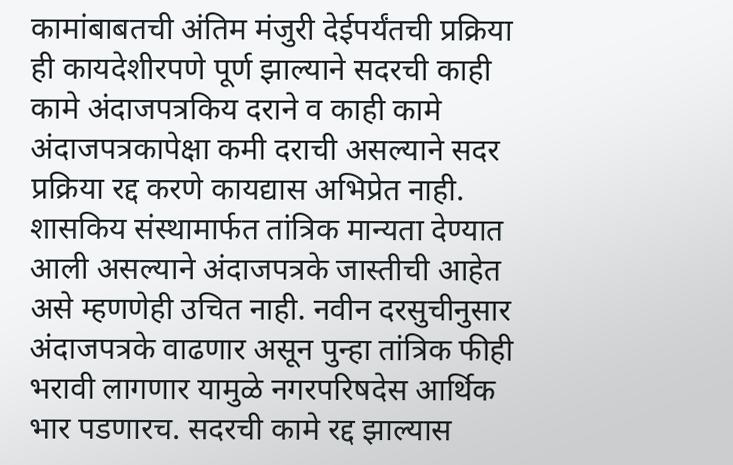कामांबाबतची अंतिम मंजुरी देईपर्यंतची प्रक्रिया ही कायदेशीरपणे पूर्ण झाल्याने सदरची काही कामे अंदाजपत्रकिय दराने व काही कामे अंदाजपत्रकापेक्षा कमी दराची असल्याने सदर प्रक्रिया रद्द करणे कायद्यास अभिप्रेत नाही. शासकिय संस्थामार्फत तांत्रिक मान्यता देण्यात आली असल्याने अंदाजपत्रके जास्तीची आहेत असे म्हणणेही उचित नाही. नवीन दरसुचीनुसार अंदाजपत्रके वाढणार असून पुन्हा तांत्रिक फीही भरावी लागणार यामुळे नगरपरिषदेस आर्थिक भार पडणारच. सदरची कामे रद्द झाल्यास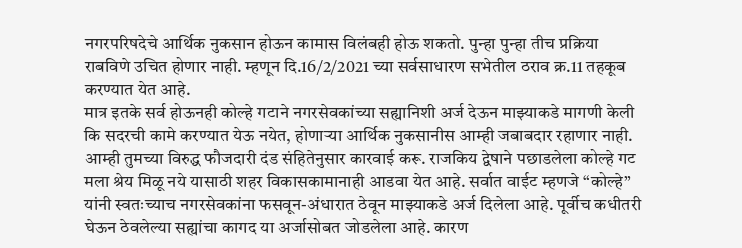नगरपरिषदेचे आर्थिक नुकसान होऊन कामास विलंबही होऊ शकतो. पुन्हा पुन्हा तीच प्रक्रिया राबविणे उचित होणार नाही. म्हणून दि.16/2/2021 च्या सर्वसाधारण सभेतील ठराव क्र.11 तहकूब करण्यात येत आहे.
मात्र इतके सर्व होऊनही कोल्हे गटाने नगरसेवकांच्या सह्यानिशी अर्ज देऊन माझ्याकडे मागणी केली कि सदरची कामे करण्यात येऊ नयेत, होणाऱ्या आर्थिक नुकसानीस आम्ही जबाबदार रहाणार नाही. आम्ही तुमच्या विरुद्ध फौजदारी दंड संहितेनुसार कारवाई करू. राजकिय द्वेषाने पछाडलेला कोल्हे गट मला श्रेय मिळू नये यासाठी शहर विकासकामानाही आडवा येत आहे. सर्वात वाईट म्हणजे “कोल्हे” यांनी स्वतःच्याच नगरसेवकांना फसवून-अंधारात ठेवून माझ्याकडे अर्ज दिलेला आहे. पूर्वीच कधीतरी घेऊन ठेवलेल्या सह्यांचा कागद या अर्जासोबत जोडलेला आहे. कारण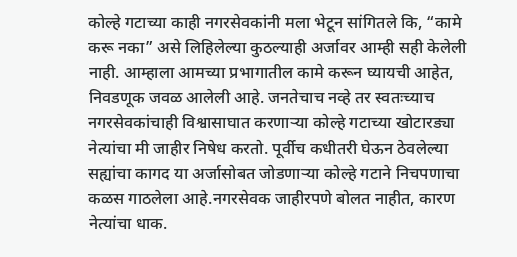कोल्हे गटाच्या काही नगरसेवकांनी मला भेटून सांगितले कि, “कामे करू नका” असे लिहिलेल्या कुठल्याही अर्जावर आम्ही सही केलेली नाही. आम्हाला आमच्या प्रभागातील कामे करून घ्यायची आहेत, निवडणूक जवळ आलेली आहे. जनतेचाच नव्हे तर स्वतःच्याच नगरसेवकांचाही विश्वासाघात करणाऱ्या कोल्हे गटाच्या खोटारड्या नेत्यांचा मी जाहीर निषेध करतो. पूर्वीच कधीतरी घेऊन ठेवलेल्या सह्यांचा कागद या अर्जासोबत जोडणाऱ्या कोल्हे गटाने निचपणाचा कळस गाठलेला आहे.नगरसेवक जाहीरपणे बोलत नाहीत, कारण नेत्यांचा धाक.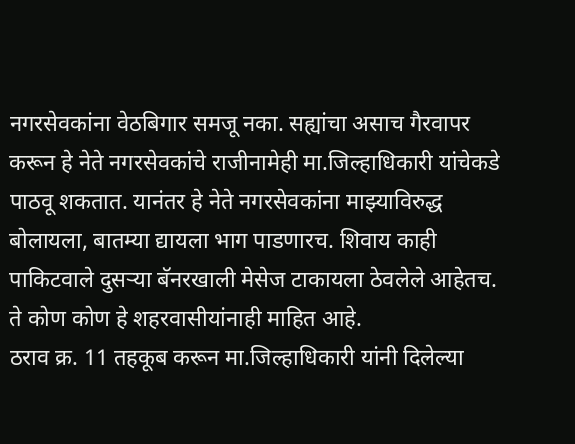नगरसेवकांना वेठबिगार समजू नका. सह्यांचा असाच गैरवापर करून हे नेते नगरसेवकांचे राजीनामेही मा.जिल्हाधिकारी यांचेकडे पाठवू शकतात. यानंतर हे नेते नगरसेवकांना माझ्याविरुद्ध बोलायला, बातम्या द्यायला भाग पाडणारच. शिवाय काही पाकिटवाले दुसऱ्या बॅनरखाली मेसेज टाकायला ठेवलेले आहेतच. ते कोण कोण हे शहरवासीयांनाही माहित आहे.
ठराव क्र. 11 तहकूब करून मा.जिल्हाधिकारी यांनी दिलेल्या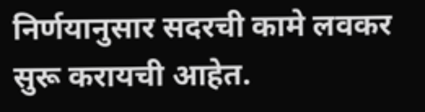निर्णयानुसार सदरची कामे लवकर सुरू करायची आहेत.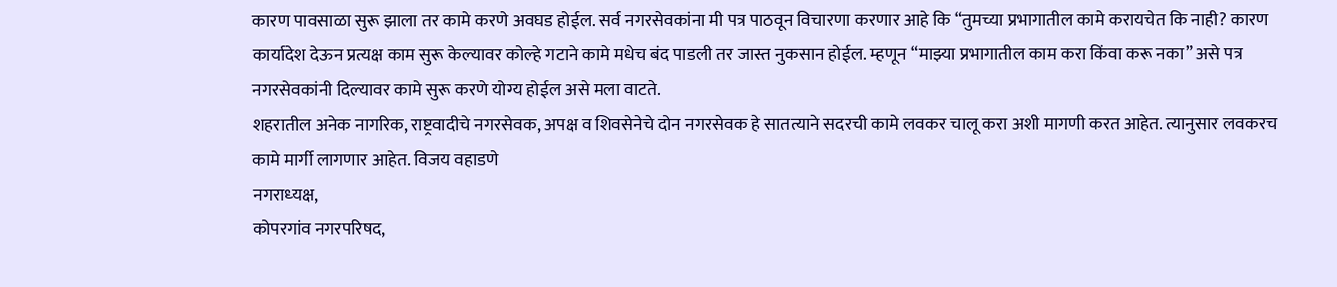कारण पावसाळा सुरू झाला तर कामे करणे अवघड होईल. सर्व नगरसेवकांना मी पत्र पाठवून विचारणा करणार आहे कि “तुमच्या प्रभागातील कामे करायचेत कि नाही? कारण कार्यादेश देऊन प्रत्यक्ष काम सुरू केल्यावर कोल्हे गटाने कामे मधेच बंद पाडली तर जास्त नुकसान होईल. म्हणून “माझ्या प्रभागातील काम करा किंवा करू नका” असे पत्र नगरसेवकांनी दिल्यावर कामे सुरू करणे योग्य होईल असे मला वाटते.
शहरातील अनेक नागरिक, राष्ट्रवादीचे नगरसेवक, अपक्ष व शिवसेनेचे दोन नगरसेवक हे सातत्याने सदरची कामे लवकर चालू करा अशी मागणी करत आहेत. त्यानुसार लवकरच कामे मार्गी लागणार आहेत. विजय वहाडणे
नगराध्‍यक्ष,
कोपरगांव नगरपरिषद,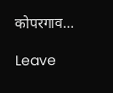कोपरगाव…

Leave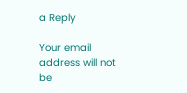a Reply

Your email address will not be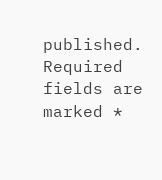published. Required fields are marked *